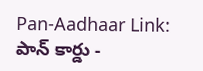Pan-Aadhaar Link: పాన్ కార్డు -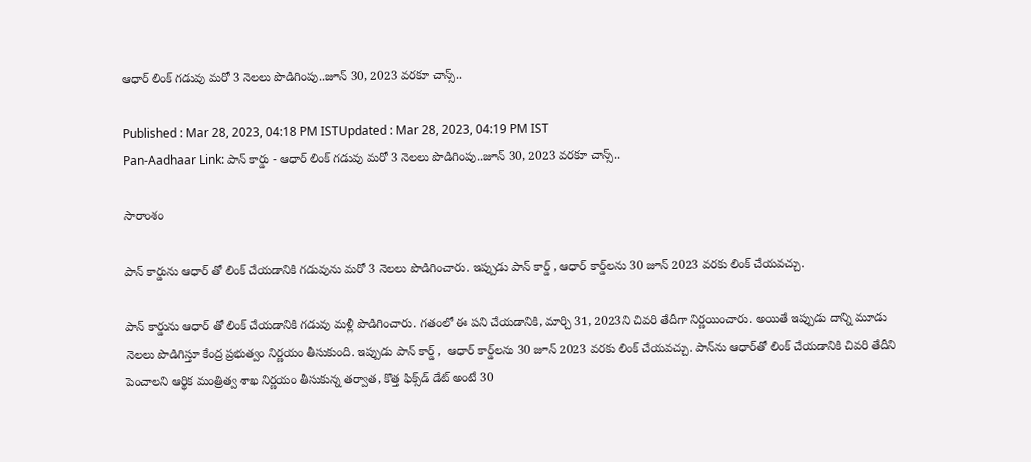ఆధార్ లింక్ గడువు మరో 3 నెలలు పొడిగింపు..జూన్ 30, 2023 వరకూ చాన్స్..

Published : Mar 28, 2023, 04:18 PM ISTUpdated : Mar 28, 2023, 04:19 PM IST
Pan-Aadhaar Link: పాన్ కార్డు - ఆధార్ లింక్ గడువు మరో 3 నెలలు పొడిగింపు..జూన్ 30, 2023 వరకూ చాన్స్..

సారాంశం

పాన్ కార్డును ఆధార్ తో లింక్ చేయడానికి గడువును మరో 3 నెలలు పొడిగించారు. ఇప్పుడు పాన్ కార్డ్ , ఆధార్ కార్డ్‌లను 30 జూన్ 2023 వరకు లింక్ చేయవచ్చు.

పాన్ కార్డును ఆధార్ తో లింక్ చేయడానికి గడువు మళ్లీ పొడిగించారు. గతంలో ఈ పని చేయడానికి, మార్చి 31, 2023ని చివరి తేదీగా నిర్ణయించారు. అయితే ఇప్పుడు దాన్ని మూడు నెలలు పొడిగిస్తూ కేంద్ర ప్రభుత్వం నిర్ణయం తీసుకుంది. ఇప్పుడు పాన్ కార్డ్ ,  ఆధార్ కార్డ్‌లను 30 జూన్ 2023 వరకు లింక్ చేయవచ్చు. పాన్‌ను ఆధార్‌తో లింక్ చేయడానికి చివరి తేదీని పెంచాలని ఆర్థిక మంత్రిత్వ శాఖ నిర్ణయం తీసుకున్న తర్వాత, కొత్త ఫిక్స్‌డ్ డేట్ అంటే 30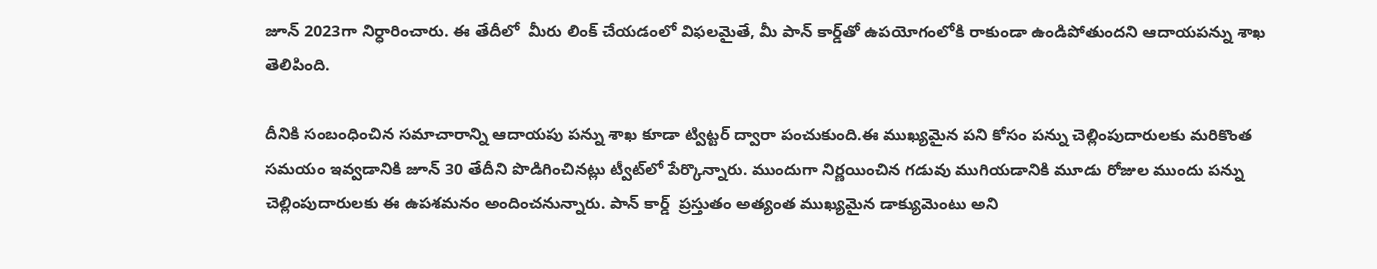జూన్ 2023గా నిర్ధారించారు. ఈ తేదీలో  మీరు లింక్ చేయడంలో విఫలమైతే, మీ పాన్ కార్డ్‌తో ఉపయోగంలోకి రాకుండా ఉండిపోతుందని ఆదాయపన్ను శాఖ తెలిపింది.

దీనికి సంబంధించిన సమాచారాన్ని ఆదాయపు పన్ను శాఖ కూడా ట్విట్టర్ ద్వారా పంచుకుంది.ఈ ముఖ్యమైన పని కోసం పన్ను చెల్లింపుదారులకు మరికొంత సమయం ఇవ్వడానికి జూన్ 30 తేదీని పొడిగించినట్లు ట్వీట్‌లో పేర్కొన్నారు. ముందుగా నిర్ణయించిన గడువు ముగియడానికి మూడు రోజుల ముందు పన్ను చెల్లింపుదారులకు ఈ ఉపశమనం అందించనున్నారు. పాన్ కార్డ్  ప్రస్తుతం అత్యంత ముఖ్యమైన డాక్యుమెంటు అని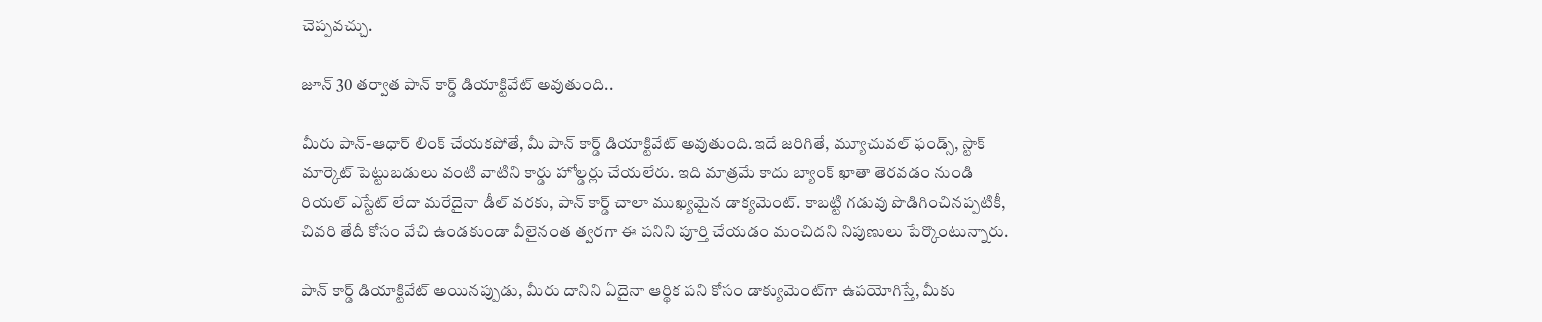చెప్పవచ్చు.

జూన్ 30 తర్వాత పాన్ కార్డ్ డియాక్టివేట్ అవుతుంది..

మీరు పాన్-ఆధార్ లింక్ చేయకపోతే, మీ పాన్ కార్డ్ డియాక్టివేట్ అవుతుంది.ఇదే జరిగితే, మ్యూచువల్ ఫండ్స్, స్టాక్ మార్కెట్ పెట్టుబడులు వంటి వాటిని కార్డు హోల్డర్లు చేయలేరు. ఇది మాత్రమే కాదు బ్యాంక్ ఖాతా తెరవడం నుండి రియల్ ఎస్టేట్ లేదా మరేదైనా డీల్ వరకు, పాన్ కార్డ్ చాలా ముఖ్యమైన డాక్యమెంట్. కాబట్టి గడువు పొడిగించినప్పటికీ, చివరి తేదీ కోసం వేచి ఉండకుండా వీలైనంత త్వరగా ఈ పనిని పూర్తి చేయడం మంచిదని నిపుణులు పేర్కొంటున్నారు.

పాన్ కార్డ్ డియాక్టివేట్ అయినప్పుడు, మీరు దానిని ఏదైనా ఆర్థిక పని కోసం డాక్యుమెంట్‌గా ఉపయోగిస్తే, మీకు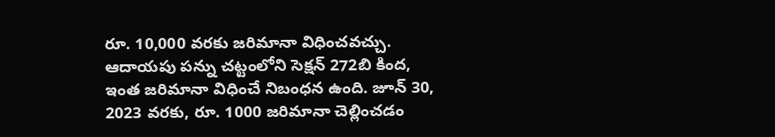రూ. 10,000 వరకు జరిమానా విధించవచ్చు. ఆదాయపు పన్ను చట్టంలోని సెక్షన్ 272బి కింద, ఇంత జరిమానా విధించే నిబంధన ఉంది. జూన్ 30, 2023 వరకు, రూ. 1000 జరిమానా చెల్లించడం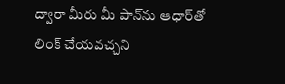ద్వారా మీరు మీ పాన్‌ను ఆధార్‌తో లింక్ చేయవచ్చని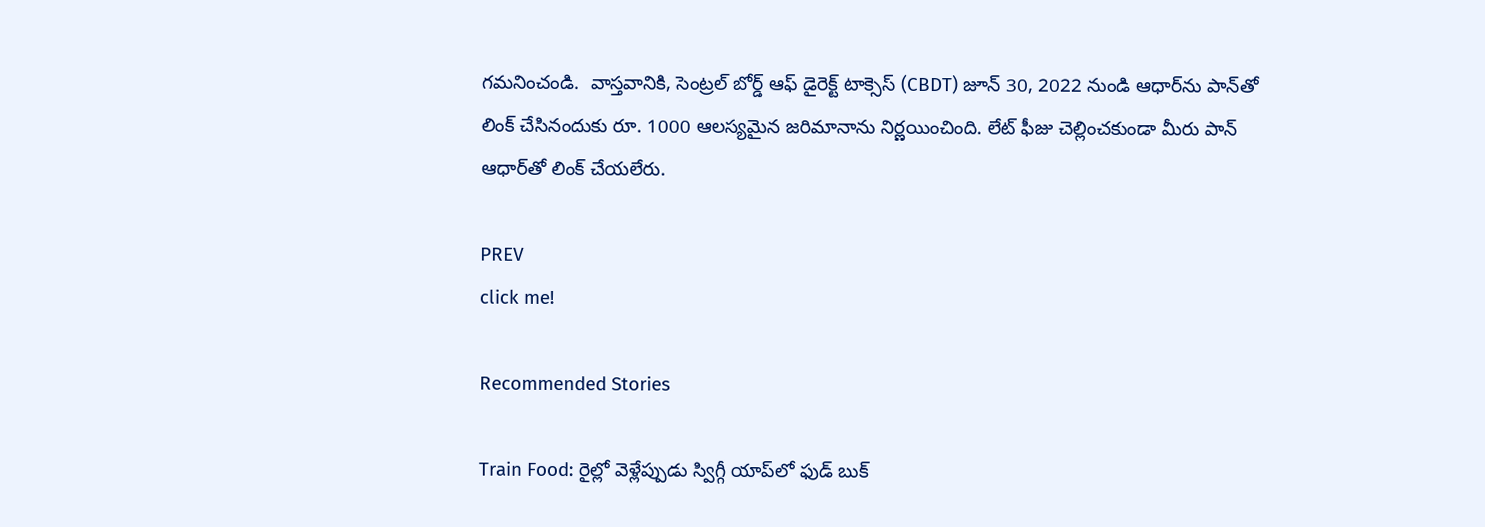గమనించండి.  వాస్తవానికి, సెంట్రల్ బోర్డ్ ఆఫ్ డైరెక్ట్ టాక్సెస్ (CBDT) జూన్ 30, 2022 నుండి ఆధార్‌ను పాన్‌తో లింక్ చేసినందుకు రూ. 1000 ఆలస్యమైన జరిమానాను నిర్ణయించింది. లేట్ ఫీజు చెల్లించకుండా మీరు పాన్‌ ఆధార్‌తో లింక్ చేయలేరు.

PREV
click me!

Recommended Stories

Train Food: రైల్లో వెళ్లేప్పుడు స్విగ్గీ యాప్‌లో ఫుడ్ బుక్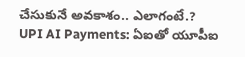చేసుకునే అవకాశం.. ఎలాగంటే.?
UPI AI Payments: ఏఐతో యూపీఐ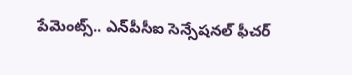పేమెంట్స్.. ఎన్‌పీసీఐ సెన్సేషనల్ ఫీచర్